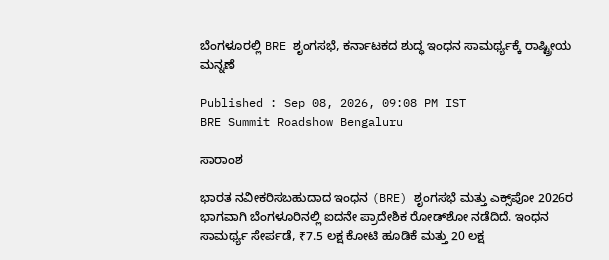ಬೆಂಗಳೂರಲ್ಲಿ BRE ಶೃಂಗಸಭೆ, ಕರ್ನಾಟಕದ ಶುದ್ಧ ಇಂಧನ ಸಾಮರ್ಥ್ಯಕ್ಕೆ ರಾಷ್ಟ್ರೀಯ ಮನ್ನಣೆ

Published : Sep 08, 2026, 09:08 PM IST
BRE Summit Roadshow Bengaluru

ಸಾರಾಂಶ

ಭಾರತ ನವೀಕರಿಸಬಹುದಾದ ಇಂಧನ (BRE) ಶೃಂಗಸಭೆ ಮತ್ತು ಎಕ್ಸ್‌ಪೋ 2026ರ ಭಾಗವಾಗಿ ಬೆಂಗಳೂರಿನಲ್ಲಿ ಐದನೇ ಪ್ರಾದೇಶಿಕ ರೋಡ್‌ಶೋ ನಡೆದಿದೆ. ಇಂಧನ ಸಾಮರ್ಥ್ಯ ಸೇರ್ಪಡೆ, ₹7.5 ಲಕ್ಷ ಕೋಟಿ ಹೂಡಿಕೆ ಮತ್ತು 20 ಲಕ್ಷ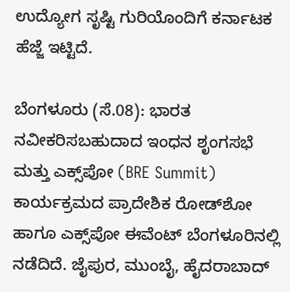ಉದ್ಯೋಗ ಸೃಷ್ಟಿ ಗುರಿಯೊಂದಿಗೆ ಕರ್ನಾಟಕ ಹೆಜ್ಜೆ ಇಟ್ಟಿದೆ.

ಬೆಂಗಳೂರು (ಸೆ.08): ಭಾರತ ನವೀಕರಿಸಬಹುದಾದ ಇಂಧನ ಶೃಂಗಸಭೆ ಮತ್ತು ಎಕ್ಸ್‌ಪೋ (BRE Summit) ಕಾರ್ಯಕ್ರಮದ ಪ್ರಾದೇಶಿಕ ರೋಡ್‌ಶೋ ಹಾಗೂ ಎಕ್ಸ್‌ಪೋ ಈವೆಂಟ್ ಬೆಂಗಳೂರಿನಲ್ಲಿ ನಡೆದಿದೆ. ಜೈಪುರ, ಮುಂಬೈ, ಹೈದರಾಬಾದ್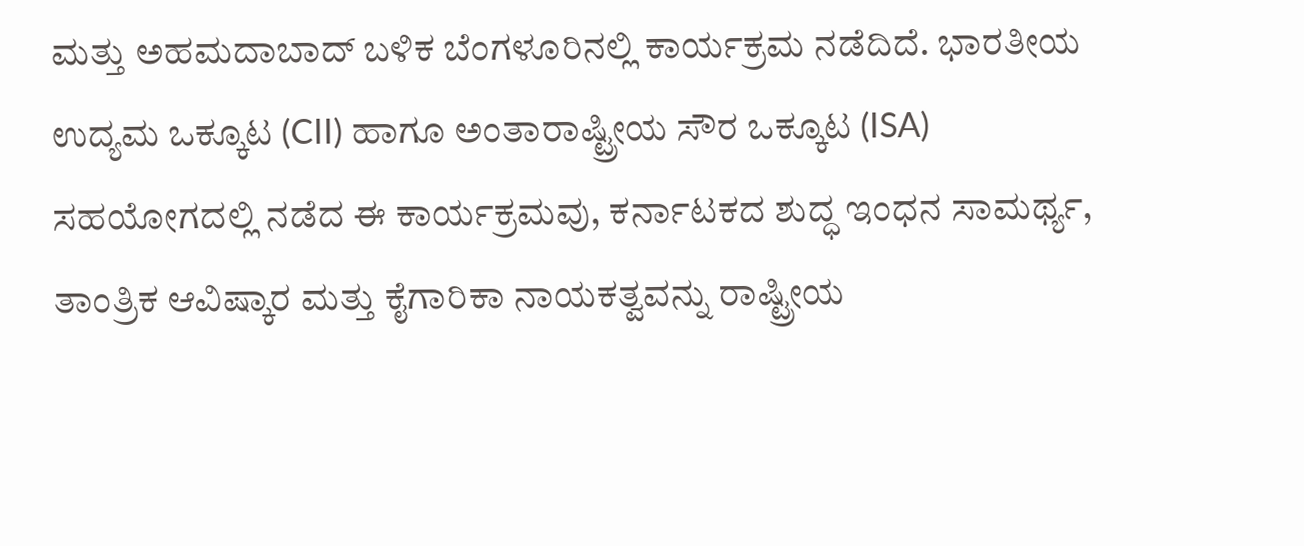ಮತ್ತು ಅಹಮದಾಬಾದ್‌ ಬಳಿಕ ಬೆಂಗಳೂರಿನಲ್ಲಿ ಕಾರ್ಯಕ್ರಮ ನಡೆದಿದೆ. ಭಾರತೀಯ ಉದ್ಯಮ ಒಕ್ಕೂಟ (CII) ಹಾಗೂ ಅಂತಾರಾಷ್ಟ್ರೀಯ ಸೌರ ಒಕ್ಕೂಟ (ISA) ಸಹಯೋಗದಲ್ಲಿ ನಡೆದ ಈ ಕಾರ್ಯಕ್ರಮವು, ಕರ್ನಾಟಕದ ಶುದ್ಧ ಇಂಧನ ಸಾಮರ್ಥ್ಯ, ತಾಂತ್ರಿಕ ಆವಿಷ್ಕಾರ ಮತ್ತು ಕೈಗಾರಿಕಾ ನಾಯಕತ್ವವನ್ನು ರಾಷ್ಟ್ರೀಯ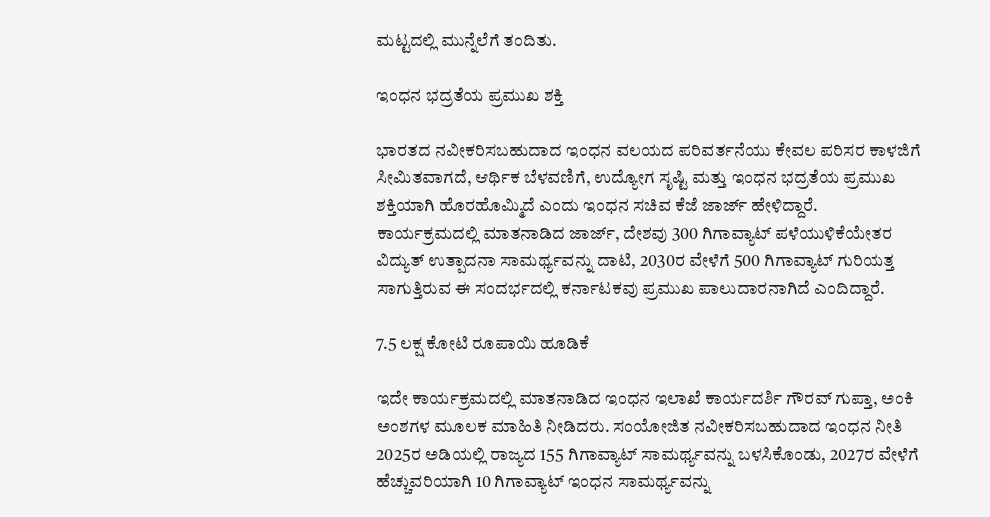ಮಟ್ಟದಲ್ಲಿ ಮುನ್ನೆಲೆಗೆ ತಂದಿತು.

ಇಂಧನ ಭದ್ರತೆಯ ಪ್ರಮುಖ ಶಕ್ತಿ

ಭಾರತದ ನವೀಕರಿಸಬಹುದಾದ ಇಂಧನ ವಲಯದ ಪರಿವರ್ತನೆಯು ಕೇವಲ ಪರಿಸರ ಕಾಳಜಿಗೆ ಸೀಮಿತವಾಗದೆ, ಆರ್ಥಿಕ ಬೆಳವಣಿಗೆ, ಉದ್ಯೋಗ ಸೃಷ್ಟಿ ಮತ್ತು ಇಂಧನ ಭದ್ರತೆಯ ಪ್ರಮುಖ ಶಕ್ತಿಯಾಗಿ ಹೊರಹೊಮ್ಮಿದೆ ಎಂದು ಇಂಧನ ಸಚಿವ ಕೆಜೆ ಜಾರ್ಜ್ ಹೇಳಿದ್ದಾರೆ. ಕಾರ್ಯಕ್ರಮದಲ್ಲಿ ಮಾತನಾಡಿದ ಜಾರ್ಜ್, ದೇಶವು 300 ಗಿಗಾವ್ಯಾಟ್ ಪಳೆಯುಳಿಕೆಯೇತರ ವಿದ್ಯುತ್ ಉತ್ಪಾದನಾ ಸಾಮರ್ಥ್ಯವನ್ನು ದಾಟಿ, 2030ರ ವೇಳೆಗೆ 500 ಗಿಗಾವ್ಯಾಟ್ ಗುರಿಯತ್ತ ಸಾಗುತ್ತಿರುವ ಈ ಸಂದರ್ಭದಲ್ಲಿ ಕರ್ನಾಟಕವು ಪ್ರಮುಖ ಪಾಲುದಾರನಾಗಿದೆ ಎಂದಿದ್ದಾರೆ.

7.5 ಲಕ್ಷ ಕೋಟಿ ರೂಪಾಯಿ ಹೂಡಿಕೆ

ಇದೇ ಕಾರ್ಯಕ್ರಮದಲ್ಲಿ ಮಾತನಾಡಿದ ಇಂಧನ ಇಲಾಖೆ ಕಾರ್ಯದರ್ಶಿ ಗೌರವ್ ಗುಪ್ತಾ, ಅಂಕಿ ಅಂಶಗಳ ಮೂಲಕ ಮಾಹಿತಿ ನೀಡಿದರು. ಸಂಯೋಜಿತ ನವೀಕರಿಸಬಹುದಾದ ಇಂಧನ ನೀತಿ 2025ರ ಅಡಿಯಲ್ಲಿ ರಾಜ್ಯದ 155 ಗಿಗಾವ್ಯಾಟ್ ಸಾಮರ್ಥ್ಯವನ್ನು ಬಳಸಿಕೊಂಡು, 2027ರ ವೇಳೆಗೆ ಹೆಚ್ಚುವರಿಯಾಗಿ 10 ಗಿಗಾವ್ಯಾಟ್ ಇಂಧನ ಸಾಮರ್ಥ್ಯವನ್ನು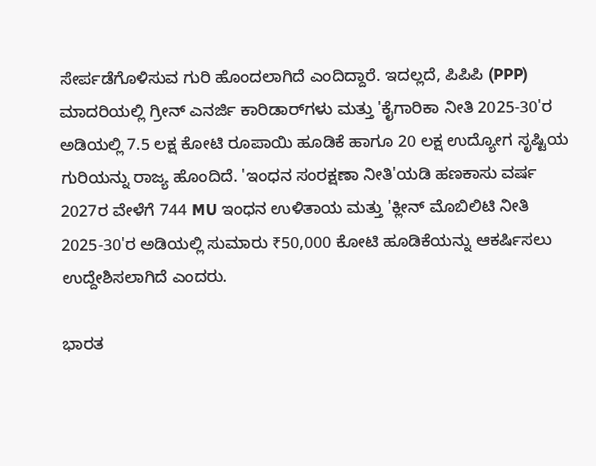ಸೇರ್ಪಡೆಗೊಳಿಸುವ ಗುರಿ ಹೊಂದಲಾಗಿದೆ ಎಂದಿದ್ದಾರೆ. ಇದಲ್ಲದೆ, ಪಿಪಿಪಿ (PPP) ಮಾದರಿಯಲ್ಲಿ ಗ್ರೀನ್ ಎನರ್ಜಿ ಕಾರಿಡಾರ್‌ಗಳು ಮತ್ತು 'ಕೈಗಾರಿಕಾ ನೀತಿ 2025-30'ರ ಅಡಿಯಲ್ಲಿ 7.5 ಲಕ್ಷ ಕೋಟಿ ರೂಪಾಯಿ ಹೂಡಿಕೆ ಹಾಗೂ 20 ಲಕ್ಷ ಉದ್ಯೋಗ ಸೃಷ್ಟಿಯ ಗುರಿಯನ್ನು ರಾಜ್ಯ ಹೊಂದಿದೆ. 'ಇಂಧನ ಸಂರಕ್ಷಣಾ ನೀತಿ'ಯಡಿ ಹಣಕಾಸು ವರ್ಷ 2027ರ ವೇಳೆಗೆ 744 MU ಇಂಧನ ಉಳಿತಾಯ ಮತ್ತು 'ಕ್ಲೀನ್ ಮೊಬಿಲಿಟಿ ನೀತಿ 2025-30'ರ ಅಡಿಯಲ್ಲಿ ಸುಮಾರು ₹50,000 ಕೋಟಿ ಹೂಡಿಕೆಯನ್ನು ಆಕರ್ಷಿಸಲು ಉದ್ದೇಶಿಸಲಾಗಿದೆ ಎಂದರು.

ಭಾರತ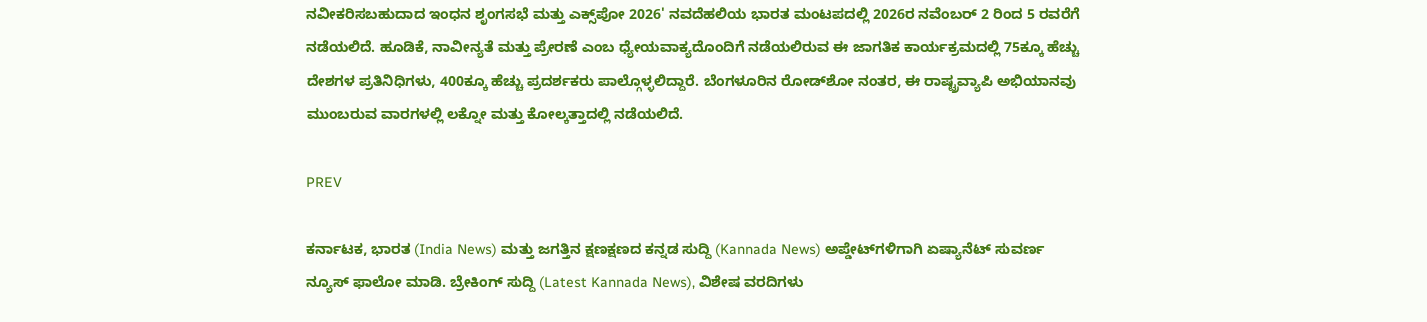ನವೀಕರಿಸಬಹುದಾದ ಇಂಧನ ಶೃಂಗಸಭೆ ಮತ್ತು ಎಕ್ಸ್‌ಪೋ 2026' ನವದೆಹಲಿಯ ಭಾರತ ಮಂಟಪದಲ್ಲಿ 2026ರ ನವೆಂಬರ್ 2 ರಿಂದ 5 ರವರೆಗೆ ನಡೆಯಲಿದೆ. ಹೂಡಿಕೆ, ನಾವೀನ್ಯತೆ ಮತ್ತು ಪ್ರೇರಣೆ ಎಂಬ ಧ್ಯೇಯವಾಕ್ಯದೊಂದಿಗೆ ನಡೆಯಲಿರುವ ಈ ಜಾಗತಿಕ ಕಾರ್ಯಕ್ರಮದಲ್ಲಿ 75ಕ್ಕೂ ಹೆಚ್ಚು ದೇಶಗಳ ಪ್ರತಿನಿಧಿಗಳು, 400ಕ್ಕೂ ಹೆಚ್ಚು ಪ್ರದರ್ಶಕರು ಪಾಲ್ಗೊಳ್ಳಲಿದ್ದಾರೆ. ಬೆಂಗಳೂರಿನ ರೋಡ್‌ಶೋ ನಂತರ, ಈ ರಾಷ್ಟ್ರವ್ಯಾಪಿ ಅಭಿಯಾನವು ಮುಂಬರುವ ವಾರಗಳಲ್ಲಿ ಲಕ್ನೋ ಮತ್ತು ಕೋಲ್ಕತ್ತಾದಲ್ಲಿ ನಡೆಯಲಿದೆ.

PREV

ಕರ್ನಾಟಕ, ಭಾರತ (India News) ಮತ್ತು ಜಗತ್ತಿನ ಕ್ಷಣಕ್ಷಣದ ಕನ್ನಡ ಸುದ್ದಿ (Kannada News) ಅಪ್ಡೇಟ್‌ಗಳಿಗಾಗಿ ಏಷ್ಯಾನೆಟ್ ಸುವರ್ಣ ನ್ಯೂಸ್‌ ಫಾಲೋ ಮಾಡಿ. ಬ್ರೇಕಿಂಗ್ ಸುದ್ದಿ (Latest Kannada News), ವಿಶೇಷ ವರದಿಗಳು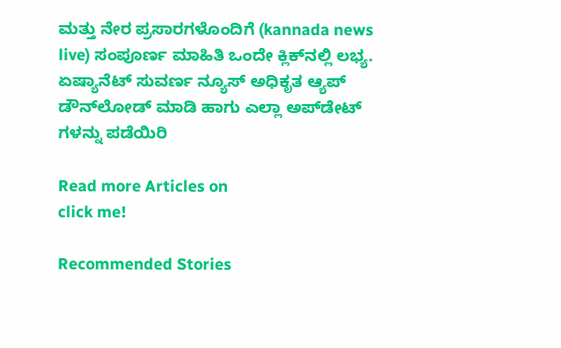ಮತ್ತು ನೇರ ಪ್ರಸಾರಗಳೊಂದಿಗೆ (kannada news live) ಸಂಪೂರ್ಣ ಮಾಹಿತಿ ಒಂದೇ ಕ್ಲಿಕ್‌ನಲ್ಲಿ ಲಭ್ಯ. ಏಷ್ಯಾನೆಟ್ ಸುವರ್ಣ ನ್ಯೂಸ್ ಅಧಿಕೃತ ಆ್ಯಪ್ ಡೌನ್‌ಲೋಡ್ ಮಾಡಿ ಹಾಗು ಎಲ್ಲಾ ಅಪ್‌ಡೇಟ್ ಗಳನ್ನು ಪಡೆಯಿರಿ

Read more Articles on
click me!

Recommended Stories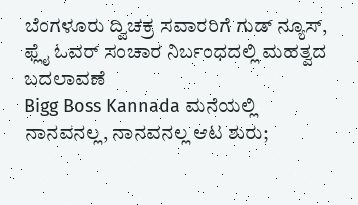ಬೆಂಗಳೂರು ದ್ವಿಚಕ್ರ ಸವಾರರಿಗೆ ಗುಡ್ ನ್ಯೂಸ್, ಫ್ಲೈ ಓವರ್ ಸಂಚಾರ ನಿರ್ಬಂಧದಲ್ಲಿ ಮಹತ್ವದ ಬದಲಾವಣೆ
Bigg Boss Kannada ಮನೆಯಲ್ಲಿ ನಾನವನಲ್ಲ, ನಾನವನಲ್ಲ ಆಟ ಶುರು;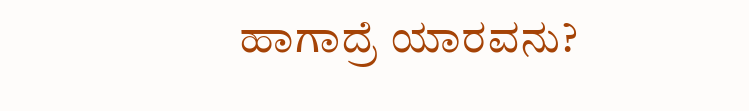ಹಾಗಾದ್ರೆ ಯಾರವನು?